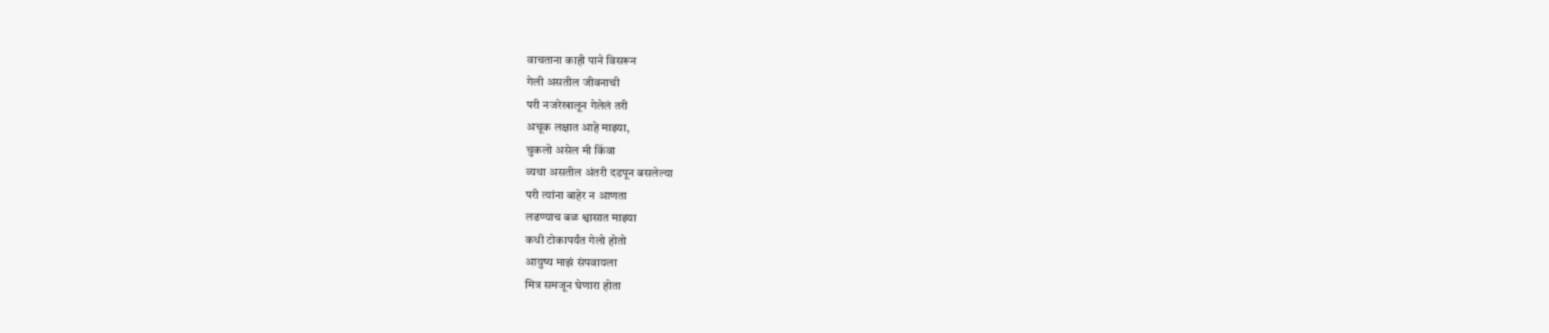वाचताना काही पाने विसरून
गेली असतील जीवनाची
परी नजरेखालून गेलेलं तरी
अचूक लक्षात आहे माझ्या,
चुकलो असेल मी किंवा
व्यथा असतील अंतरी दडपून बसलेल्या
परी त्यांना बाहेर न आणता
लढण्याच बळ श्वासात माझ्या
कधी टोकापर्यंत गेलो होतो
आयुष्य माझं संपवायला
मित्र समजून घेणारा होता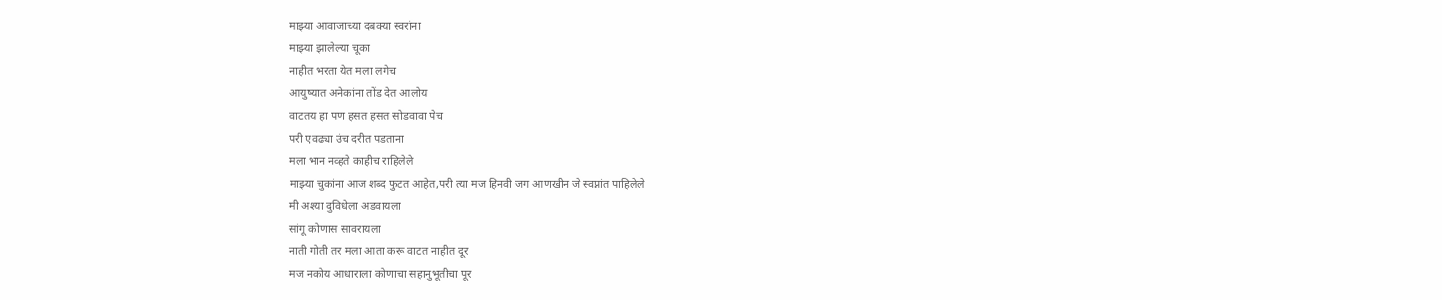माझ्या आवाजाच्या दबक्या स्वरांना
माझ्या झालेल्या चूका
नाहीत भरता येत मला लगेच
आयुष्यात अनेकांना तोंड देत आलोय
वाटतय हा पण हसत हसत सोडवावा पेच
परी एवढ्या उंच दरीत पडताना
मला भान नव्हते काहीच राहिलेले
माझ्या चुकांना आज शब्द फुटत आहेत,परी त्या मज हिनवी जग आणखीन जे स्वप्नांत पाहिलेले
मी अश्या दुविधेला अडवायला
सांगू कोणास सावरायला
नाती गोती तर मला आता करू वाटत नाहीत दूर
मज नकोय आधाराला कोणाचा सहानुभूतीचा पूर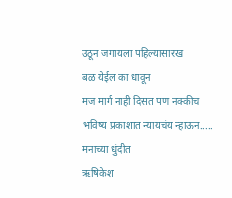उठून जगायला पहिल्यासारख
बळ येईल का धावून
मज मार्ग नाही दिसत पण नक्कीच
भविष्य प्रकाशात न्यायचंय न्हाऊन.....
मनाच्या धुंदीत
ऋषिकेश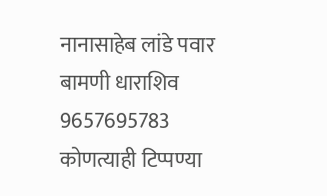नानासाहेब लांडे पवार
बामणी धाराशिव
9657695783
कोणत्याही टिप्पण्या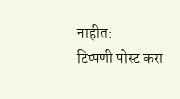नाहीत:
टिप्पणी पोस्ट करा